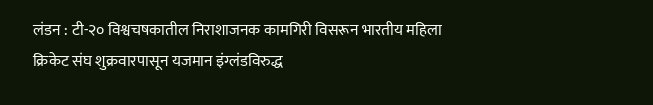लंडन : टी-२० विश्वचषकातील निराशाजनक कामगिरी विसरून भारतीय महिला क्रिकेट संघ शुक्रवारपासून यजमान इंग्लंडविरुद्ध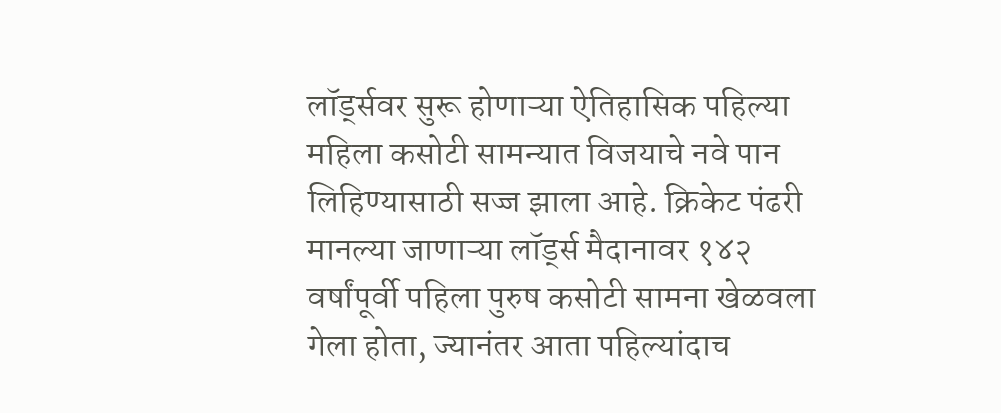लॉर्ड्सवर सुरू होणाऱ्या ऐतिहासिक पहिल्या महिला कसोटी सामन्यात विजयाचे नवे पान लिहिण्यासाठी सज्ज झाला आहे. क्रिकेट पंढरी मानल्या जाणाऱ्या लॉर्ड्स मैदानावर १४२ वर्षांपूर्वी पहिला पुरुष कसोटी सामना खेळवला गेला होता, ज्यानंतर आता पहिल्यांदाच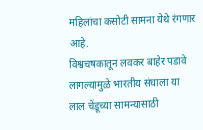महिलांचा कसोटी सामना येथे रंगणार आहे.
विश्वचषकातून लवकर बाहेर पडावे लागल्यामुळे भारतीय संघाला या लाल चेंडूच्या सामन्यासाठी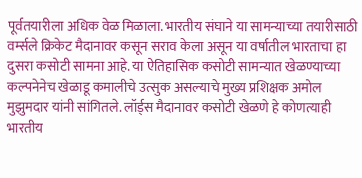पूर्वतयारीला अधिक वेळ मिळाला. भारतीय संघाने या सामन्याच्या तयारीसाठी वर्म्सले क्रिकेट मैदानावर कसून सराव केला असून या वर्षातील भारताचा हा दुसरा कसोटी सामना आहे. या ऐतिहासिक कसोटी सामन्यात खेळण्याच्या कल्पनेनेच खेळाडू कमालीचे उत्सुक असल्याचे मुख्य प्रशिक्षक अमोल मुझुमदार यांनी सांगितले. लॉर्ड्स मैदानावर कसोटी खेळणे हे कोणत्याही भारतीय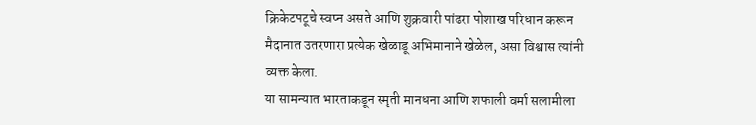क्रिकेटपटूचे स्वप्न असते आणि शुक्रवारी पांढरा पोशाख परिधान करून मैदानात उतरणारा प्रत्येक खेळाडू अभिमानाने खेळेल, असा विश्वास त्यांनी व्यक्त केला.
या सामन्यात भारताकडून स्मृती मानधना आणि शफाली वर्मा सलामीला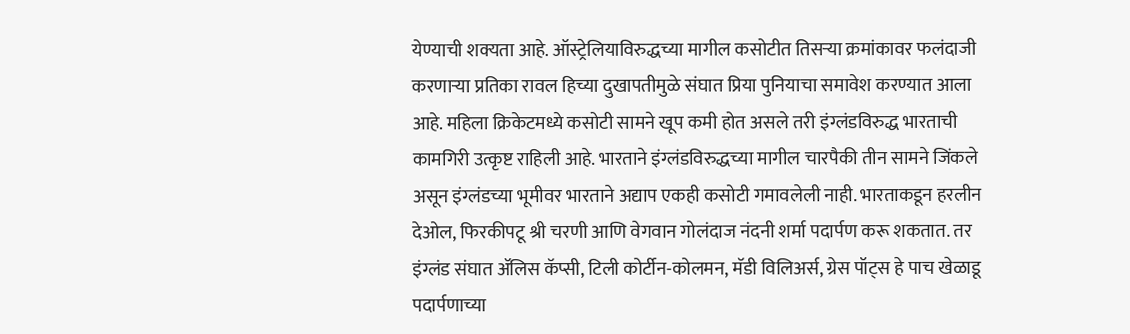येण्याची शक्यता आहे. ऑस्ट्रेलियाविरुद्धच्या मागील कसोटीत तिसऱ्या क्रमांकावर फलंदाजी करणाऱ्या प्रतिका रावल हिच्या दुखापतीमुळे संघात प्रिया पुनियाचा समावेश करण्यात आला आहे. महिला क्रिकेटमध्ये कसोटी सामने खूप कमी होत असले तरी इंग्लंडविरुद्ध भारताची कामगिरी उत्कृष्ट राहिली आहे. भारताने इंग्लंडविरुद्धच्या मागील चारपैकी तीन सामने जिंकले असून इंग्लंडच्या भूमीवर भारताने अद्याप एकही कसोटी गमावलेली नाही. भारताकडून हरलीन देओल, फिरकीपटू श्री चरणी आणि वेगवान गोलंदाज नंदनी शर्मा पदार्पण करू शकतात. तर इंग्लंड संघात ॲलिस कॅप्सी, टिली कोर्टीन-कोलमन, मॅडी विलिअर्स, ग्रेस पॉट्स हे पाच खेळाडू पदार्पणाच्या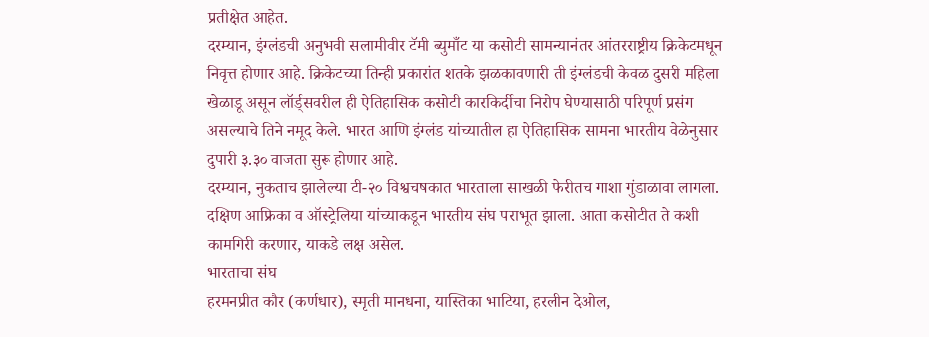प्रतीक्षेत आहेत.
दरम्यान, इंग्लंडची अनुभवी सलामीवीर टॅमी ब्युमाँट या कसोटी सामन्यानंतर आंतरराष्ट्रीय क्रिकेटमधून निवृत्त होणार आहे. क्रिकेटच्या तिन्ही प्रकारांत शतके झळकावणारी ती इंग्लंडची केवळ दुसरी महिला खेळाडू असून लॉर्ड्सवरील ही ऐतिहासिक कसोटी कारकिर्दीचा निरोप घेण्यासाठी परिपूर्ण प्रसंग असल्याचे तिने नमूद केले. भारत आणि इंग्लंड यांच्यातील हा ऐतिहासिक सामना भारतीय वेळेनुसार दुपारी ३.३० वाजता सुरू होणार आहे.
दरम्यान, नुकताच झालेल्या टी-२० विश्वचषकात भारताला साखळी फेरीतच गाशा गुंडाळावा लागला. दक्षिण आफ्रिका व ऑस्ट्रेलिया यांच्याकडून भारतीय संघ पराभूत झाला. आता कसोटीत ते कशी कामगिरी करणार, याकडे लक्ष असेल.
भारताचा संघ
हरमनप्रीत कौर (कर्णधार), स्मृती मानधना, यास्तिका भाटिया, हरलीन देओल,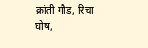क्रांती गौड, रिचा घोष,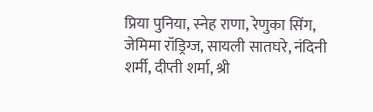प्रिया पुनिया, स्नेह राणा, रेणुका सिंग, जेमिमा रॉड्रिग्ज, सायली सातघरे, नंदिनी शर्मी, दीप्ती शर्मा, श्री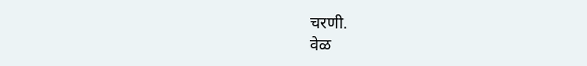चरणी.
वेळ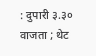: दुपारी ३.३० वाजता ; थेट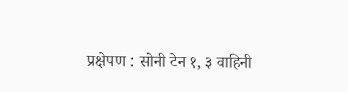प्रक्षेपण : सोनी टेन १, ३ वाहिनी